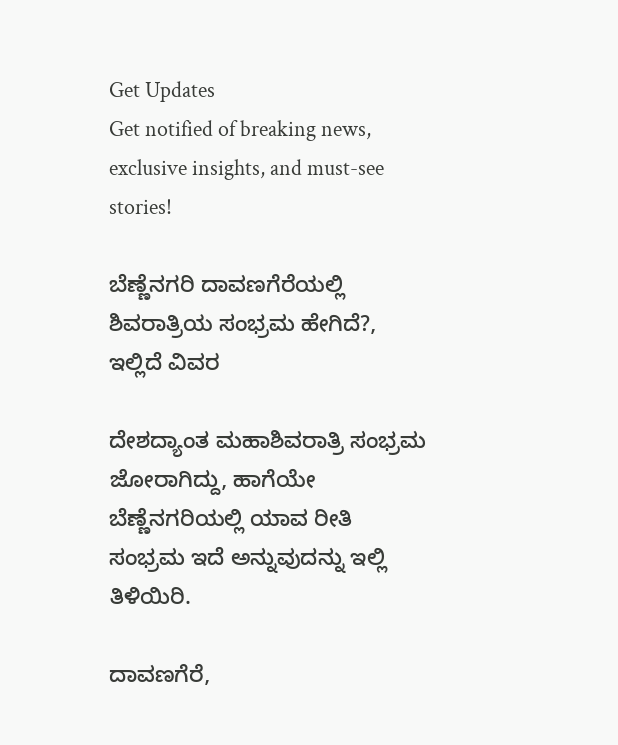Get Updates
Get notified of breaking news, exclusive insights, and must-see stories!

ಬೆಣ್ಣೆನಗರಿ ದಾವಣಗೆರೆಯಲ್ಲಿ ಶಿವರಾತ್ರಿಯ ಸಂಭ್ರಮ ಹೇಗಿದೆ?, ಇಲ್ಲಿದೆ ವಿವರ

ದೇಶದ್ಯಾಂತ ಮಹಾಶಿವರಾತ್ರಿ ಸಂಭ್ರಮ ಜೋರಾಗಿದ್ದು, ಹಾಗೆಯೇ ಬೆಣ್ಣೆನಗರಿಯಲ್ಲಿ ಯಾವ ರೀತಿ ಸಂಭ್ರಮ ಇದೆ ಅನ್ನುವುದನ್ನು ಇಲ್ಲಿ ತಿಳಿಯಿರಿ.

ದಾವಣಗೆರೆ,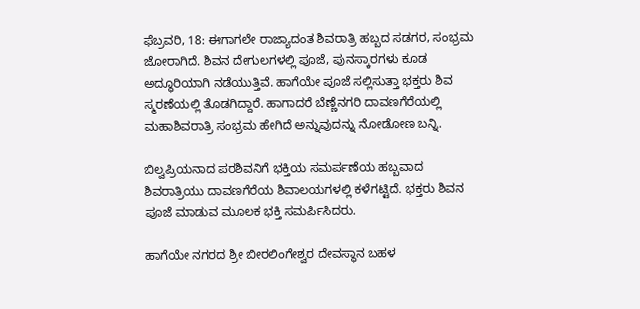ಫೆಬ್ರವರಿ, 18: ಈಗಾಗಲೇ ರಾಜ್ಯಾದಂತ ಶಿವರಾತ್ರಿ ಹಬ್ಬದ ಸಡಗರ, ಸಂಭ್ರಮ ಜೋರಾಗಿದೆ. ಶಿವನ ದೇಗುಲಗಳಲ್ಲಿ ಪೂಜೆ, ಪುನಸ್ಕಾರಗಳು ಕೂಡ ಅದ್ಧೂರಿಯಾಗಿ ನಡೆಯುತ್ತಿವೆ. ಹಾಗೆಯೇ ಪೂಜೆ ಸಲ್ಲಿಸುತ್ತಾ ಭಕ್ತರು ಶಿವ ಸ್ಮರಣೆಯಲ್ಲಿ ತೊಡಗಿದ್ದಾರೆ. ಹಾಗಾದರೆ ಬೆಣ್ಣೆನಗರಿ ದಾವಣಗೆರೆಯಲ್ಲಿ ಮಹಾಶಿವರಾತ್ರಿ ಸಂಭ್ರಮ ಹೇಗಿದೆ ಅನ್ನುವುದನ್ನು ನೋಡೋಣ ಬನ್ನಿ.

ಬಿಲ್ವಪ್ರಿಯನಾದ ಪರಶಿವನಿಗೆ ಭಕ್ತಿಯ ಸಮರ್ಪಣೆಯ ಹಬ್ಬವಾದ ಶಿವರಾತ್ರಿಯು ದಾವಣಗೆರೆಯ ಶಿವಾಲಯಗಳಲ್ಲಿ ಕಳೆಗಟ್ಟಿದೆ. ಭಕ್ತರು ಶಿವನ ಪೂಜೆ ಮಾಡುವ ಮೂಲಕ ಭಕ್ತಿ ಸಮರ್ಪಿಸಿದರು.

ಹಾಗೆಯೇ ನಗರದ ಶ್ರೀ ಬೀರಲಿಂಗೇಶ್ವರ ದೇವಸ್ಥಾನ ಬಹಳ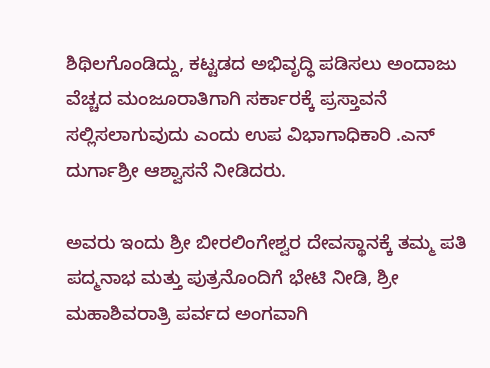ಶಿಥಿಲಗೊಂಡಿದ್ದು, ಕಟ್ಟಡದ ಅಭಿವೃದ್ಧಿ ಪಡಿಸಲು ಅಂದಾಜು ವೆಚ್ಚದ ಮಂಜೂರಾತಿಗಾಗಿ ಸರ್ಕಾರಕ್ಕೆ ಪ್ರಸ್ತಾವನೆ ಸಲ್ಲಿಸಲಾಗುವುದು ಎಂದು ಉಪ ವಿಭಾಗಾಧಿಕಾರಿ .ಎನ್ ದುರ್ಗಾಶ್ರೀ ಆಶ್ವಾಸನೆ ನೀಡಿದರು.

ಅವರು ಇಂದು ಶ್ರೀ ಬೀರಲಿಂಗೇಶ್ವರ ದೇವಸ್ಥಾನಕ್ಕೆ ತಮ್ಮ ಪತಿ ಪದ್ಮನಾಭ ಮತ್ತು ಪುತ್ರನೊಂದಿಗೆ ಭೇಟಿ ನೀಡಿ, ಶ್ರೀ ಮಹಾಶಿವರಾತ್ರಿ ಪರ್ವದ ಅಂಗವಾಗಿ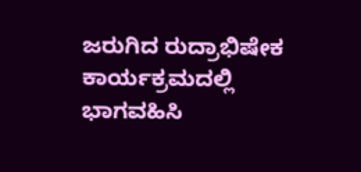ಜರುಗಿದ ರುದ್ರಾಭಿಷೇಕ ಕಾರ್ಯಕ್ರಮದಲ್ಲಿ ಭಾಗವಹಿಸಿ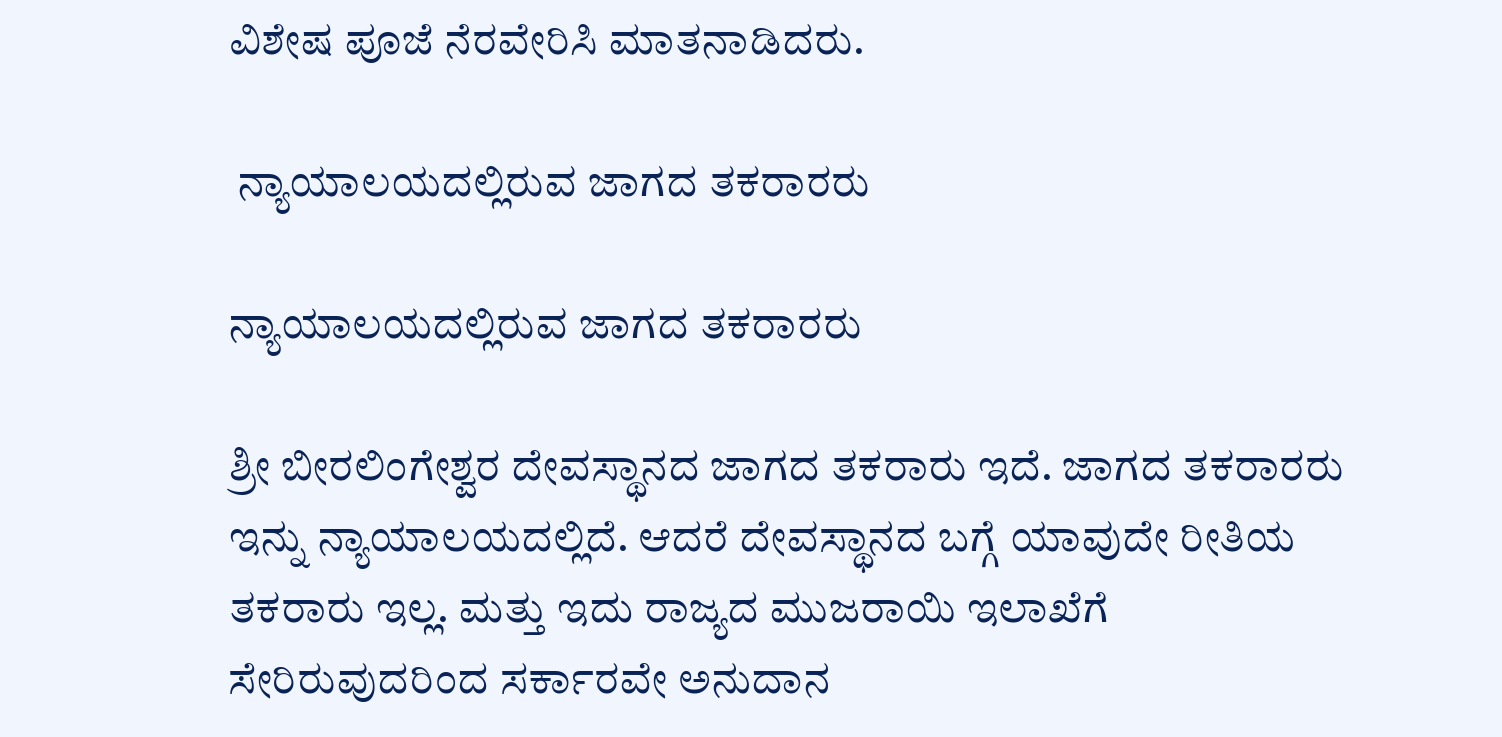ವಿಶೇಷ ಪೂಜೆ ನೆರವೇರಿಸಿ ಮಾತನಾಡಿದರು.

 ನ್ಯಾಯಾಲಯದಲ್ಲಿರುವ ಜಾಗದ ತಕರಾರರು

ನ್ಯಾಯಾಲಯದಲ್ಲಿರುವ ಜಾಗದ ತಕರಾರರು

ಶ್ರೀ ಬೀರಲಿಂಗೇಶ್ವರ ದೇವಸ್ಥಾನದ ಜಾಗದ ತಕರಾರು ಇದೆ. ಜಾಗದ ತಕರಾರರು ಇನ್ನು ನ್ಯಾಯಾಲಯದಲ್ಲಿದೆ. ಆದರೆ ದೇವಸ್ಥಾನದ ಬಗ್ಗೆ ಯಾವುದೇ ರೀತಿಯ ತಕರಾರು ಇಲ್ಲ. ಮತ್ತು ಇದು ರಾಜ್ಯದ ಮುಜರಾಯಿ ಇಲಾಖೆಗೆ ಸೇರಿರುವುದರಿಂದ ಸರ್ಕಾರವೇ ಅನುದಾನ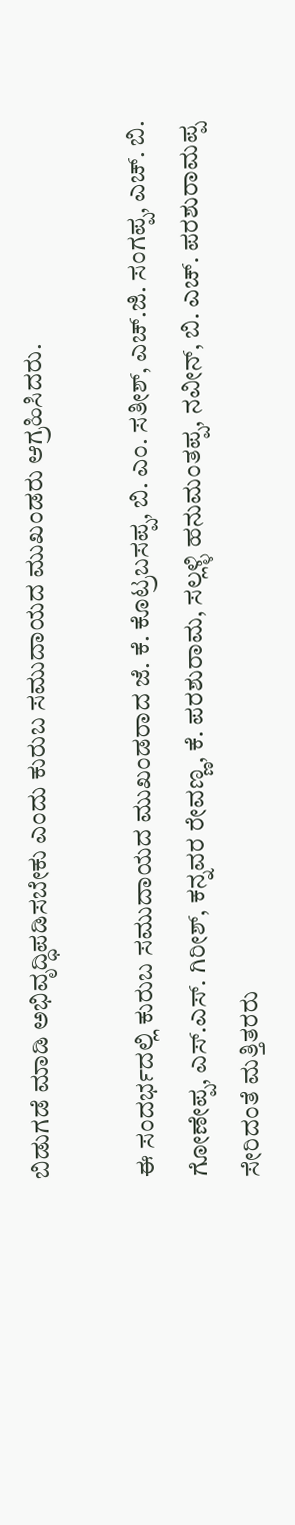ಬಿಡುಗಡೆ ಮಾಡಿ ಅಭಿವೃದ್ಧಿಪಡಿಸಬೇಕು ಎಂದು ಕುರುಬ ಸಮುದಾಯದ ಮುಖಂಡರು ಆಗ್ರಹಿಸಿದರು.

ಈ ಸಂದರ್ಭದಲ್ಲಿ ಕುರುಬ ಸಮುದಾಯದ ಮುಖಂಡರಾದ ಜೆ. ಕೆ. ಕೊಟ್ರಬಸಪ್ಪ, ಬಿ. ಎಂ. ಸತೀಶ್, ಎಚ್.ಜಿ. ಸಂಗಪ್ಪ, ಎಚ್. ಬಿ. ಗೋಣೇಪ್ಪ, ಎಸ್.ಎಸ್. ಗಿರೀಶ್, ಕನ್ನವರ ರೇವಣ್ಣ, ಕೆ. ಪರಶುರಾಮ, ಸಲ್ಲಳ್ಳಿ ಹನುಮಂತಪ್ಪ, ನವೀನ್, ಬಿ. ಎಚ್. ಪರಶುರಾಮಪ್ಪ ಸೇರಿದಂತೆ ಮತ್ತಿತರರು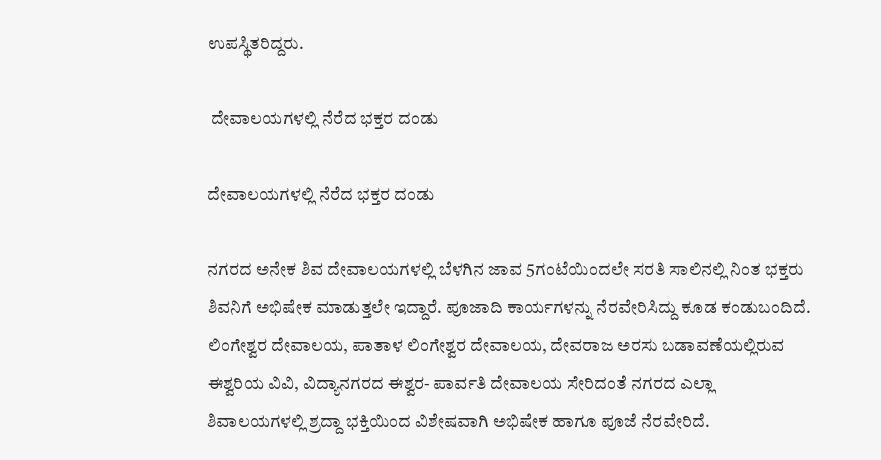ಉಪಸ್ಥಿತರಿದ್ದರು.

 ದೇವಾಲಯಗಳಲ್ಲಿ ನೆರೆದ ಭಕ್ತರ ದಂಡು

ದೇವಾಲಯಗಳಲ್ಲಿ ನೆರೆದ ಭಕ್ತರ ದಂಡು

ನಗರದ ಅನೇಕ ಶಿವ ದೇವಾಲಯಗಳಲ್ಲಿ ಬೆಳಗಿನ ಜಾವ 5ಗಂಟೆಯಿಂದಲೇ ಸರತಿ ಸಾಲಿನಲ್ಲಿ ನಿಂತ ಭಕ್ತರು ಶಿವನಿಗೆ ಅಭಿಷೇಕ ಮಾಡುತ್ತಲೇ ಇದ್ದಾರೆ. ಪೂಜಾದಿ ಕಾರ್ಯಗಳನ್ನು ನೆರವೇರಿಸಿದ್ದು ಕೂಡ ಕಂಡುಬಂದಿದೆ. ಲಿಂಗೇಶ್ವರ ದೇವಾಲಯ, ಪಾತಾಳ ಲಿಂಗೇಶ್ವರ ದೇವಾಲಯ, ದೇವರಾಜ ಅರಸು ಬಡಾವಣೆಯಲ್ಲಿರುವ ಈಶ್ವರಿಯ ವಿವಿ, ವಿದ್ಯಾನಗರದ ಈಶ್ವರ- ಪಾರ್ವತಿ ದೇವಾಲಯ ಸೇರಿದಂತೆ ನಗರದ ಎಲ್ಲಾ ಶಿವಾಲಯಗಳಲ್ಲಿ ಶ್ರದ್ದಾ ಭಕ್ತಿಯಿಂದ ವಿಶೇಷವಾಗಿ ಅಭಿಷೇಕ ಹಾಗೂ ಪೂಜೆ ನೆರವೇರಿದೆ.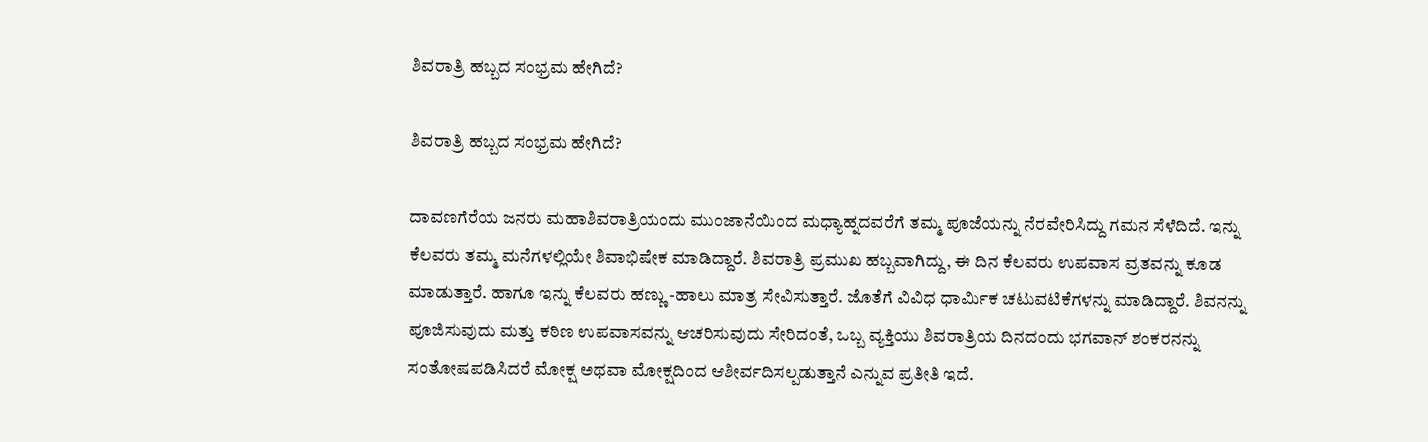ಶಿವರಾತ್ರಿ ಹಬ್ಬದ ಸಂಭ್ರಮ ಹೇಗಿದೆ?

ಶಿವರಾತ್ರಿ ಹಬ್ಬದ ಸಂಭ್ರಮ ಹೇಗಿದೆ?

ದಾವಣಗೆರೆಯ ಜನರು ಮಹಾಶಿವರಾತ್ರಿಯಂದು ಮುಂಜಾನೆಯಿಂದ ಮಧ್ಯಾಹ್ನದವರೆಗೆ ತಮ್ಮ ಪೂಜೆಯನ್ನು ನೆರವೇರಿಸಿದ್ದು ಗಮನ ಸೆಳೆದಿದೆ. ಇನ್ನು ಕೆಲವರು ತಮ್ಮ ಮನೆಗಳಲ್ಲಿಯೇ ಶಿವಾಭಿಷೇಕ ಮಾಡಿದ್ದಾರೆ. ಶಿವರಾತ್ರಿ ಪ್ರಮುಖ ಹಬ್ಬವಾಗಿದ್ದು, ಈ ದಿನ ಕೆಲವರು ಉಪವಾಸ ವ್ರತವನ್ನು ಕೂಡ ಮಾಡುತ್ತಾರೆ. ಹಾಗೂ ಇನ್ನು ಕೆಲವರು ಹಣ್ಣು -ಹಾಲು ಮಾತ್ರ ಸೇವಿಸುತ್ತಾರೆ. ಜೊತೆಗೆ ವಿವಿಧ ಧಾರ್ಮಿಕ ಚಟುವಟಿಕೆಗಳನ್ನು ಮಾಡಿದ್ದಾರೆ. ಶಿವನನ್ನು ಪೂಜಿಸುವುದು ಮತ್ತು ಕಠಿಣ ಉಪವಾಸವನ್ನು ಆಚರಿಸುವುದು ಸೇರಿದಂತೆ, ಒಬ್ಬ ವ್ಯಕ್ತಿಯು ಶಿವರಾತ್ರಿಯ ದಿನದಂದು ಭಗವಾನ್ ಶಂಕರನನ್ನು ಸಂತೋಷಪಡಿಸಿದರೆ ಮೋಕ್ಷ ಅಥವಾ ಮೋಕ್ಷದಿಂದ ಆಶೀರ್ವದಿಸಲ್ಪಡುತ್ತಾನೆ ಎನ್ನುವ ಪ್ರತೀತಿ ಇದೆ.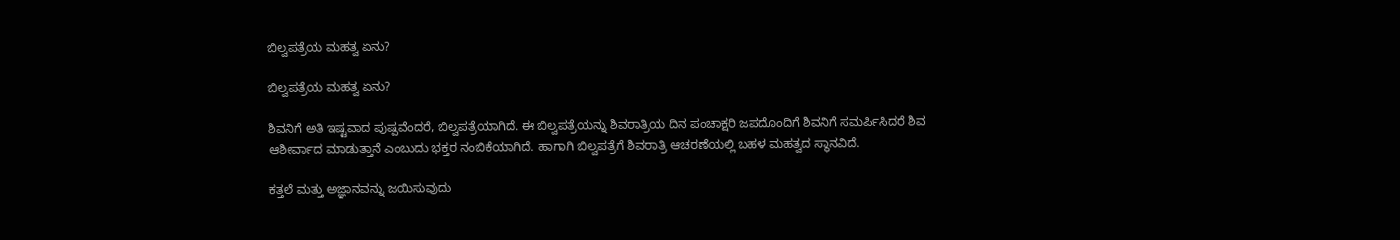ಬಿಲ್ವಪತ್ರೆಯ ಮಹತ್ವ ಏನು?

ಬಿಲ್ವಪತ್ರೆಯ ಮಹತ್ವ ಏನು?

ಶಿವನಿಗೆ ಅತಿ ಇಷ್ಟವಾದ ಪುಷ್ಪವೆಂದರೆ, ಬಿಲ್ವಪತ್ರೆಯಾಗಿದೆ. ಈ ಬಿಲ್ವಪತ್ರೆಯನ್ನು ಶಿವರಾತ್ರಿಯ ದಿನ ಪಂಚಾಕ್ಷರಿ ಜಪದೊಂದಿಗೆ ಶಿವನಿಗೆ ಸಮರ್ಪಿಸಿದರೆ ಶಿವ ಆಶೀರ್ವಾದ ಮಾಡುತ್ತಾನೆ ಎಂಬುದು ಭಕ್ತರ ನಂಬಿಕೆಯಾಗಿದೆ. ಹಾಗಾಗಿ ಬಿಲ್ವಪತ್ರೆಗೆ ಶಿವರಾತ್ರಿ ಆಚರಣೆಯಲ್ಲಿ ಬಹಳ ಮಹತ್ವದ ಸ್ಥಾನವಿದೆ.

ಕತ್ತಲೆ ಮತ್ತು ಅಜ್ಞಾನವನ್ನು ಜಯಿಸುವುದು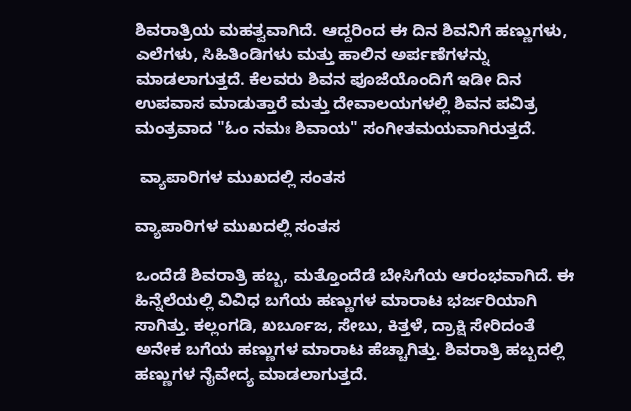ಶಿವರಾತ್ರಿಯ ಮಹತ್ವವಾಗಿದೆ. ಆದ್ದರಿಂದ ಈ ದಿನ ಶಿವನಿಗೆ ಹಣ್ಣುಗಳು, ಎಲೆಗಳು, ಸಿಹಿತಿಂಡಿಗಳು ಮತ್ತು ಹಾಲಿನ ಅರ್ಪಣೆಗಳನ್ನು ಮಾಡಲಾಗುತ್ತದೆ. ಕೆಲವರು ಶಿವನ ಪೂಜೆಯೊಂದಿಗೆ ಇಡೀ ದಿನ ಉಪವಾಸ ಮಾಡುತ್ತಾರೆ ಮತ್ತು ದೇವಾಲಯಗಳಲ್ಲಿ ಶಿವನ ಪವಿತ್ರ ಮಂತ್ರವಾದ "ಓಂ ನಮಃ ಶಿವಾಯ" ಸಂಗೀತಮಯವಾಗಿರುತ್ತದೆ.

 ವ್ಯಾಪಾರಿಗಳ ಮುಖದಲ್ಲಿ ಸಂತಸ

ವ್ಯಾಪಾರಿಗಳ ಮುಖದಲ್ಲಿ ಸಂತಸ

ಒಂದೆಡೆ ಶಿವರಾತ್ರಿ ಹಬ್ಬ, ಮತ್ತೊಂದೆಡೆ ಬೇಸಿಗೆಯ ಆರಂಭವಾಗಿದೆ. ಈ ಹಿನ್ನೆಲೆಯಲ್ಲಿ ವಿವಿಧ ಬಗೆಯ ಹಣ್ಣುಗಳ ಮಾರಾಟ ಭರ್ಜರಿಯಾಗಿ ಸಾಗಿತ್ತು. ಕಲ್ಲಂಗಡಿ, ಖರ್ಬೂಜ, ಸೇಬು, ಕಿತ್ತಳೆ, ದ್ರಾಕ್ಷಿ ಸೇರಿದಂತೆ ಅನೇಕ ಬಗೆಯ ಹಣ್ಣುಗಳ ಮಾರಾಟ ಹೆಚ್ಚಾಗಿತ್ತು. ಶಿವರಾತ್ರಿ ಹಬ್ಬದಲ್ಲಿ ಹಣ್ಣುಗಳ ನೈವೇದ್ಯ ಮಾಡಲಾಗುತ್ತದೆ.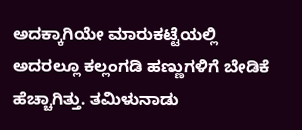ಅದಕ್ಕಾಗಿಯೇ ಮಾರುಕಟ್ಟೆಯಲ್ಲಿ ಅದರಲ್ಲೂ ಕಲ್ಲಂಗಡಿ ಹಣ್ಣುಗಳಿಗೆ ಬೇಡಿಕೆ ಹೆಚ್ಚಾಗಿತ್ತು. ತಮಿಳುನಾಡು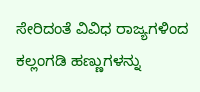ಸೇರಿದಂತೆ ವಿವಿಧ ರಾಜ್ಯಗಳಿಂದ ಕಲ್ಲಂಗಡಿ ಹಣ್ಣುಗಳನ್ನು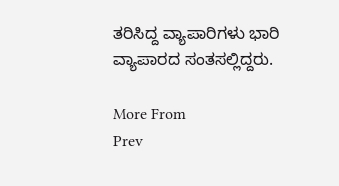ತರಿಸಿದ್ದ ವ್ಯಾಪಾರಿಗಳು ಭಾರಿ ವ್ಯಾಪಾರದ ಸಂತಸಲ್ಲಿದ್ದರು.

More From
Prev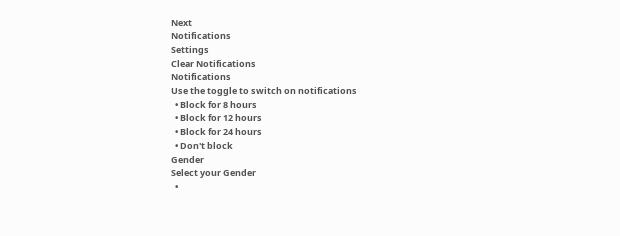Next
Notifications
Settings
Clear Notifications
Notifications
Use the toggle to switch on notifications
  • Block for 8 hours
  • Block for 12 hours
  • Block for 24 hours
  • Don't block
Gender
Select your Gender
  •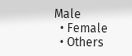Male
  • Female
  • Others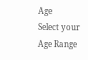Age
Select your Age Range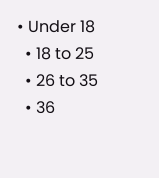• Under 18
  • 18 to 25
  • 26 to 35
  • 36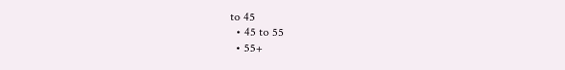to 45
  • 45 to 55
  • 55+